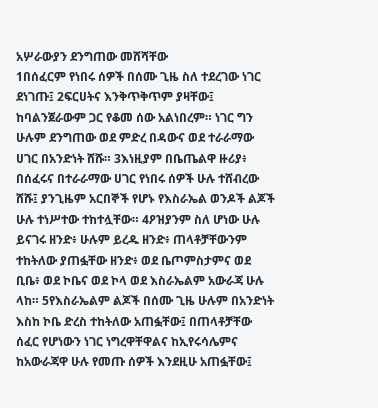አሦራውያን ደንግጠው መሸሻቸው
1በሰፈርም የነበሩ ሰዎች በሰሙ ጊዜ ስለ ተደረገው ነገር ደነገጡ፤ 2ፍርሀትና እንቅጥቅጥም ያዛቸው፤ ከባልንጀራውም ጋር የቆመ ሰው አልነበረም። ነገር ግን ሁሉም ደንግጠው ወደ ምድረ በዳውና ወደ ተራራማው ሀገር በአንድነት ሸሹ። 3እነዚያም በቤጤልዋ ዙሪያ፥ በሰፈሩና በተራራማው ሀገር የነበሩ ሰዎች ሁሉ ተሸብረው ሸሹ፤ ያንጊዜም አርበኞች የሆኑ የእስራኤል ወንዶች ልጆች ሁሉ ተነሥተው ተከተሏቸው። 4ዖዝያንም ስለ ሆነው ሁሉ ይናገሩ ዘንድ፥ ሁሉም ይረዱ ዘንድ፥ ጠላቶቻቸውንም ተከትለው ያጠፏቸው ዘንድ፥ ወደ ቤጦምስታምና ወደ ቢቤ፥ ወደ ኮቤና ወደ ኮላ ወደ እስራኤልም አውራጃ ሁሉ ላከ። 5የእስራኤልም ልጆች በሰሙ ጊዜ ሁሉም በአንድነት እስከ ኮቤ ድረስ ተከትለው አጠፏቸው፤ በጠላቶቻቸው ሰፈር የሆነውን ነገር ነግረዋቸዋልና ከኢየሩሳሌምና ከአውራጃዋ ሁሉ የመጡ ሰዎች እንደዚሁ አጠፏቸው፤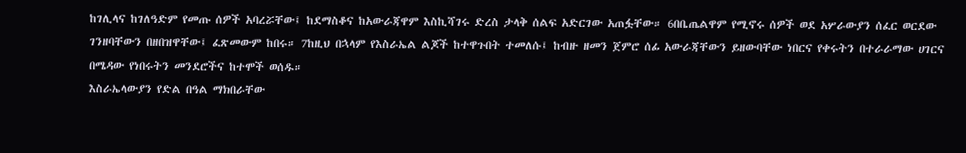ከገሊላና ከገለዓድም የመጡ ሰዎች አባረሯቸው፤ ከደማስቆና ከአውራጃዋም እስኪሻገሩ ድረስ ታላቅ ሰልፍ አድርገው አጠፏቸው። 6በቤጤልዋም የሚኖሩ ሰዎች ወደ አሦራውያን ሰፈር ወርደው ገንዘባቸውን በዘበዝዋቸው፤ ፈጽመውም ከበሩ። 7ከዚህ በኋላም የእስራኤል ልጆች ከተዋጉበት ተመለሱ፤ ከብዙ ዘመን ጀምሮ ሰፊ አውራጃቸውን ይዘውባቸው ነበርና የቀሩትን በተራራማው ሀገርና በሜዳው የነበሩትን መንደሮችና ከተሞች ወሰዱ።
እስራኤላውያን የድል በዓል ማክበራቸው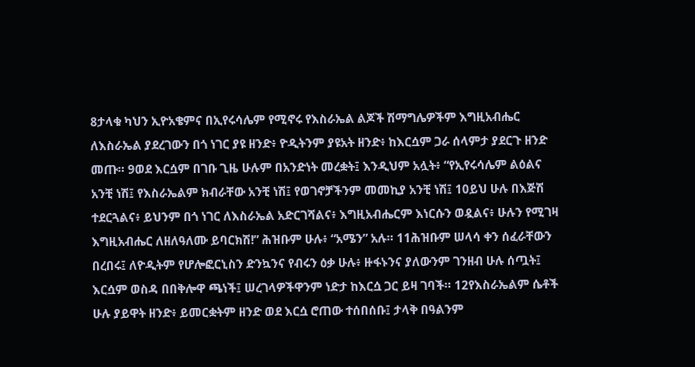8ታላቁ ካህን ኢዮአቄምና በኢየሩሳሌም የሚኖሩ የእስራኤል ልጆች ሽማግሌዎችም እግዚአብሔር ለእስራኤል ያደረገውን በጎ ነገር ያዩ ዘንድ፥ ዮዲትንም ያዩአት ዘንድ፥ ከእርሷም ጋራ ሰላምታ ያደርጉ ዘንድ መጡ። 9ወደ እርሷም በገቡ ጊዜ ሁሉም በአንድነት መረቋት፤ እንዲህም አሏት፥ “የኢየሩሳሌም ልዕልና አንቺ ነሽ፤ የእስራኤልም ክብራቸው አንቺ ነሽ፤ የወገኖቻችንም መመኪያ አንቺ ነሽ፤ 10ይህ ሁሉ በእጅሽ ተደርጓልና፥ ይህንም በጎ ነገር ለእስራኤል አድርገሻልና፥ እግዚአብሔርም እነርሱን ወዷልና፥ ሁሉን የሚገዛ እግዚአብሔር ለዘለዓለሙ ይባርክሽ!” ሕዝቡም ሁሉ፥ “አሜን” አሉ። 11ሕዝቡም ሠላሳ ቀን ሰፈራቸውን በረበሩ፤ ለዮዲትም የሆሎፎርኒስን ድንኳንና የብሩን ዕቃ ሁሉ፥ ዙፋኑንና ያለውንም ገንዘብ ሁሉ ሰጧት፤ እርሷም ወስዳ በበቅሎዋ ጫነች፤ ሠረገላዎችዋንም ነድታ ከእርሷ ጋር ይዛ ገባች። 12የእስራኤልም ሴቶች ሁሉ ያይዋት ዘንድ፥ ይመርቋትም ዘንድ ወደ እርሷ ሮጠው ተሰበሰቡ፤ ታላቅ በዓልንም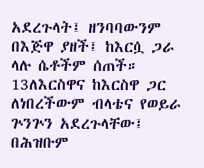አደረጉላት፤ ዘንባባውንም በእጅዋ ያዘች፤ ከእርሷ ጋራ ላሉ ሴቶችም ሰጠች። 13ለእርስዋና ከእርስዋ ጋር ለነበረችውም ብላቴና የወይራ ጕንጕን አደረጉላቸው፤ በሕዝቡም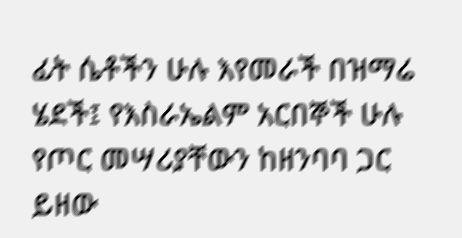ፊት ሴቶችን ሁሉ እየመራች በዝማሬ ሄደች፤ የእስራኤልም አርበኞች ሁሉ የጦር መሣሪያቸውን ከዘንባባ ጋር ይዘው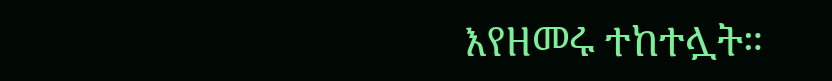እየዘመሩ ተከተሏት።